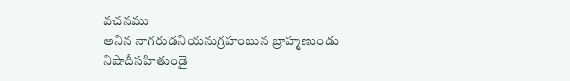వచనము
అనిన నాగరుడనియనుగ్రహంబున బ్రాహ్మణుండు నిషాదీసహితుండై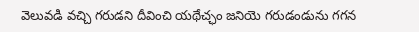వెలువడి వచ్చి గరుడని దీవించి యథేచ్ఛం జనియె గరుడండును గగన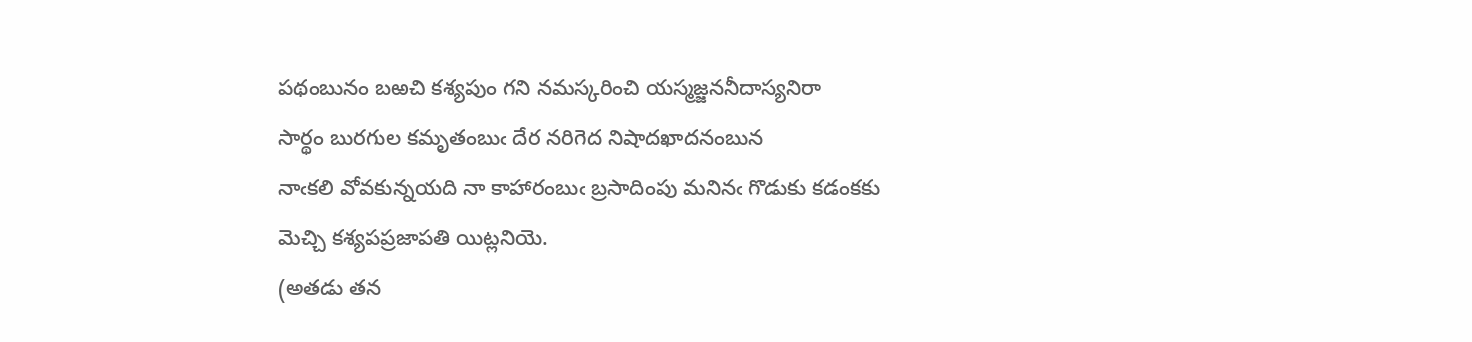పథంబునం బఱచి కశ్యపుం గని నమస్కరించి యస్మజ్జననీదాస్యనిరా
సార్థం బురగుల కమృతంబుఁ దేర నరిగెద నిషాదఖాదనంబున
నాఁకలి వోవకున్నయది నా కాహారంబుఁ బ్రసాదింపు మనినఁ గొడుకు కడంకకు
మెచ్చి కశ్యపప్రజాపతి యిట్లనియె.
(అతడు తన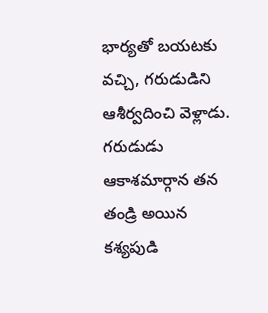భార్యతో బయటకు వచ్చి, గరుడుడిని ఆశీర్వదించి వెళ్లాడు. గరుడుడు ఆకాశమార్గాన తన తండ్రి అయిన కశ్యపుడి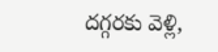దగ్గరకు వెళ్లి,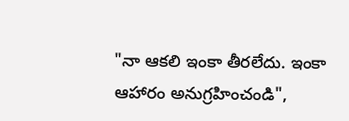"నా ఆకలి ఇంకా తీరలేదు. ఇంకా ఆహారం అనుగ్రహించండి",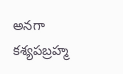అనగా కశ్యపబ్రహ్మ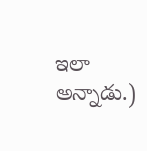ఇలా అన్నాడు.)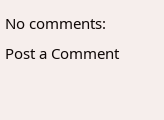No comments:
Post a Comment